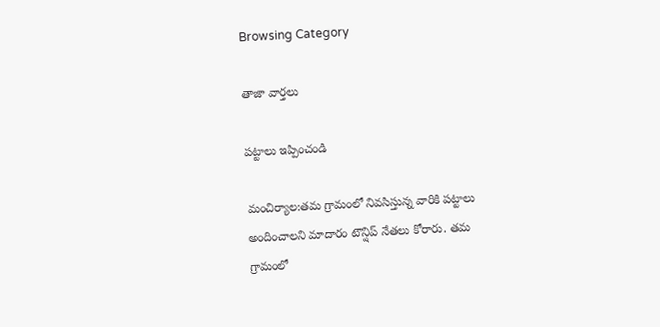Browsing Category

తాజా వార్తలు

పట్టాలు ఇప్పించండి

మంచిర్యాల:తమ గ్రామంలో నివసిస్తున్న వారికి పట్టాలు అందించాలని మాదారం టౌన్షిప్ నేతలు కోరారు. తమ గ్రామంలో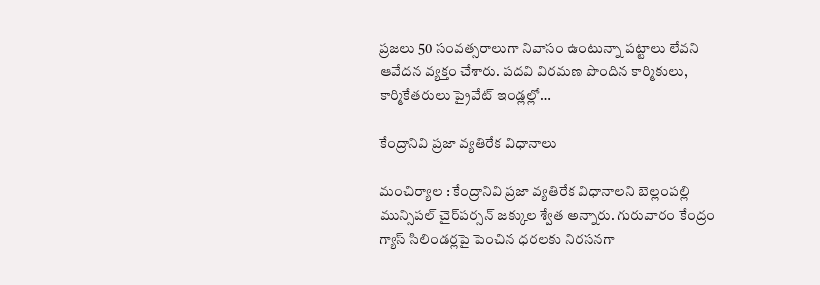ప్రజలు 50 సంవత్సరాలుగా నివాసం ఉంటున్నా పట్టాలు లేవని ఆవేదన వ్యక్తం చేశారు. పదవి విరమణ పొందిన కార్మికులు, కార్మికేతరులు ప్రైవేట్ ఇండ్లల్లో…

కేంద్రానివి ప్ర‌జా వ్య‌తిరేక విధానాలు

మంచిర్యాల : కేంద్రానివి ప్ర‌జా వ్య‌తిరేక విధానాల‌ని బెల్లంప‌ల్లి మున్సిప‌ల్ చైర్‌ప‌ర్స‌న్ జ‌క్కుల శ్వేత అన్నారు. గురువారం కేంద్రం గ్యాస్ సిలిండ‌ర్ల‌పై పెంచిన ధ‌ర‌ల‌కు నిర‌స‌న‌గా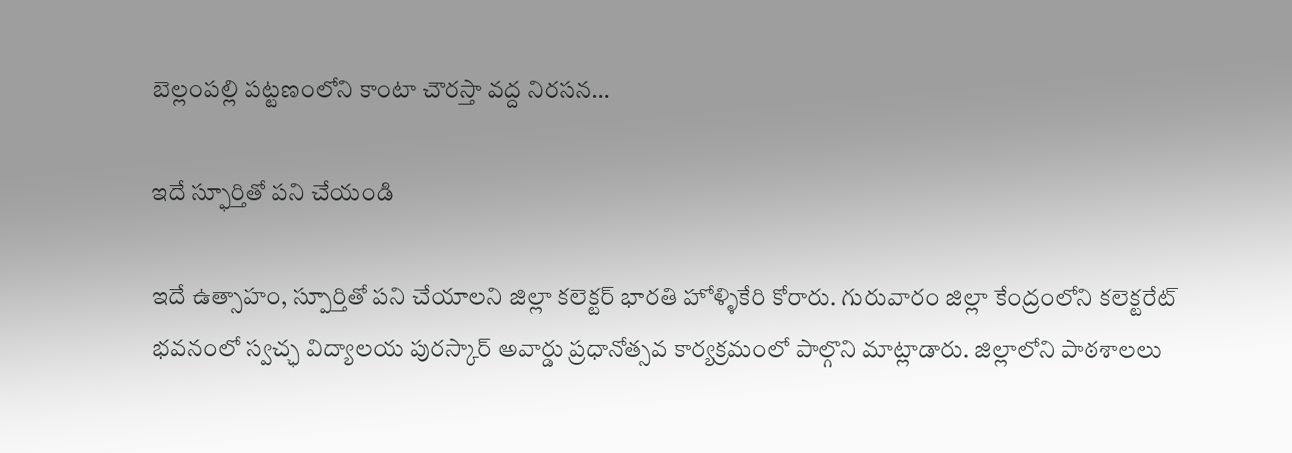బెల్లంప‌ల్లి ప‌ట్ట‌ణంలోని కాంటా చౌర‌స్తా వ‌ద్ద నిర‌స‌న…

ఇదే స్ఫూర్తితో పని చేయండి

ఇదే ఉత్సాహం, స్పూర్తితో పని చేయాలని జిల్లా కలెక్టర్ భారతి హోళ్ళికేరి కోరారు. గురువారం జిల్లా కేంద్రంలోని కలెక్టరేట్ భవనంలో స్వచ్ఛ విద్యాలయ పురస్కార్ అవార్డు ప్రధానోత్సవ కార్యక్రమంలో పాల్గొని మాట్లాడారు. జిల్లాలోని పాఠశాలలు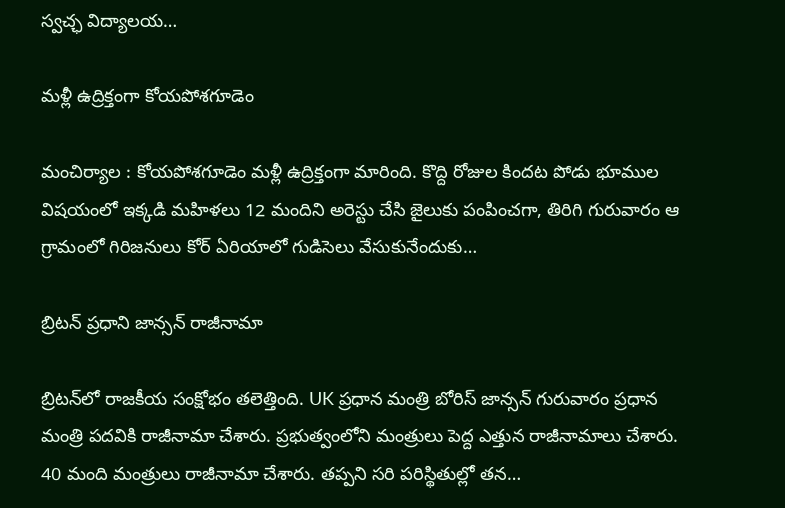స్వచ్ఛ విద్యాలయ…

మ‌ళ్లీ ఉద్రిక్తంగా కోయ‌పోశ‌గూడెం

మంచిర్యాల : కోయ‌పోశ‌గూడెం మ‌ళ్లీ ఉద్రిక్తంగా మారింది. కొద్ది రోజుల కింద‌ట పోడు భూముల విష‌యంలో ఇక్క‌డి మ‌హిళ‌లు 12 మందిని అరెస్టు చేసి జైలుకు పంపించ‌గా, తిరిగి గురువారం ఆ గ్రామంలో గిరిజ‌నులు కోర్ ఏరియాలో గుడిసెలు వేసుకునేందుకు…

బ్రిటన్ ప్రధాని జాన్సన్ రాజీనామా

బ్రిటన్‌లో రాజకీయ సంక్షోభం తలెత్తింది. UK ప్రధాన మంత్రి బోరిస్ జాన్సన్ గురువారం ప్రధాన మంత్రి పదవికి రాజీనామా చేశారు. ప్రభుత్వంలోని మంత్రులు పెద్ద ఎత్తున రాజీనామాలు చేశారు. 40 మంది మంత్రులు రాజీనామా చేశారు. తప్పని సరి పరిస్థితుల్లో తన…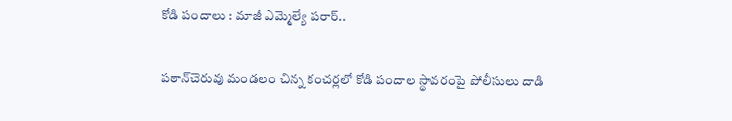కోడి పందాలు : మాజీ ఎమ్మెల్యే ప‌రార్‌..

ప‌ఠాన్‌చెరువు మండ‌లం చిన్న కంచ‌ర్ల‌లో కోడి పందాల స్థావ‌రంపై పోలీసులు దాడి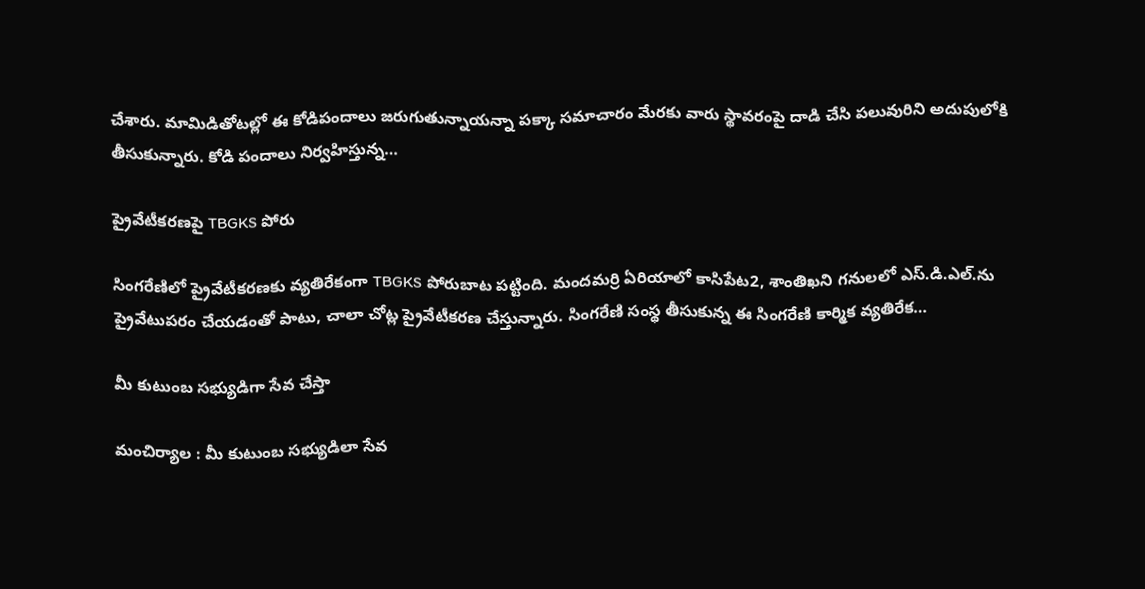చేశారు. మామిడితోట‌ల్లో ఈ కోడిపందాలు జ‌రుగుతున్నాయ‌న్నా ప‌క్కా స‌మాచారం మేర‌కు వారు స్థావ‌రంపై దాడి చేసి ప‌లువురిని అదుపులోకి తీసుకున్నారు. కోడి పందాలు నిర్వ‌హిస్తున్న…

ప్రైవేటీకరణపై TBGKS పోరు

సింగరేణిలో ప్రైవేటీకరణకు వ్యతిరేకంగా TBGKS పోరుబాట పట్టింది. మందమర్రి ఏరియాలో కాసిపేట2, శాంతిఖని గనులలో ఎస్.డి.ఎల్.ను ప్రైవేటుపరం చేయడంతో పాటు, చాలా చోట్ల ప్రైవేటీకరణ చేస్తున్నారు. సింగరేణి సంస్థ తీసుకున్న ఈ సింగరేణి కార్మిక వ్యతిరేక…

మీ కుటుంబ సభ్యుడిగా సేవ చేస్తా

మంచిర్యాల : మీ కుటుంబ స‌భ్యుడిలా సేవ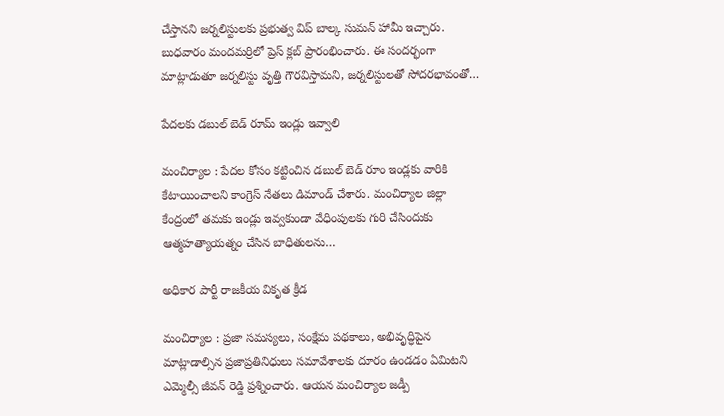చేస్తాన‌ని జ‌ర్న‌లిస్టుల‌కు ప్ర‌భుత్వ విప్ బాల్క సుమ‌న్ హామీ ఇచ్చారు. బుధ‌వారం మంద‌మ‌ర్రిలో ప్రెస్ క్ల‌బ్ ప్రారంభించారు. ఈ సంద‌ర్భంగా మాట్లాడుతూ జర్నలిస్టు వృత్తి గౌరవిస్తామ‌ని, జర్నలిస్టులతో సోదరభావంతో…

పేద‌ల‌కు డబుల్ బెడ్ రూమ్ ఇండ్లు ఇవ్వాలి

మంచిర్యాల : పేద‌ల కోసం క‌ట్టించిన డ‌బుల్ బెడ్ రూం ఇండ్ల‌కు వారికి కేటాయించాల‌ని కాంగ్రెస్ నేత‌లు డిమాండ్ చేశారు. మంచిర్యాల జిల్లా కేంద్రంలో త‌మ‌కు ఇండ్లు ఇవ్వ‌కుండా వేధింపుల‌కు గురి చేసిందుకు ఆత్మ‌హ‌త్యాయ‌త్నం చేసిన బాధితుల‌ను…

అధికార పార్టీ రాజ‌కీయ వికృత క్రీడ

మంచిర్యాల : ప్రజా సమస్యలు, సంక్షేమ పథకాలు, అభివృద్ధిపైన మాట్లాడాల్సిన ప్రజాప్రతినిధులు సమావేశాలకు దూరం ఉండడం ఏమిట‌ని ఎమ్మెల్సీ జీవ‌న్ రెడ్డి ప్ర‌శ్నించారు. ఆయ‌న మంచిర్యాల జ‌డ్పీ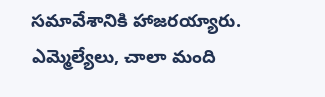స‌మావేశానికి హాజ‌ర‌య్యారు. ఎమ్మెల్యేలు, చాలా మంది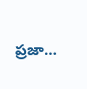ప్ర‌జా…